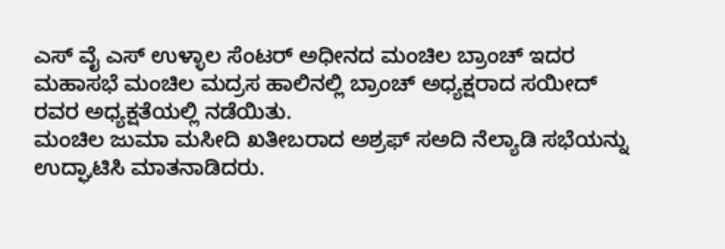ಎಸ್ ವೈ ಎಸ್ ಉಳ್ಳಾಲ ಸೆಂಟರ್ ಅಧೀನದ ಮಂಚಿಲ ಬ್ರಾಂಚ್ ಇದರ ಮಹಾಸಭೆ ಮಂಚಿಲ ಮದ್ರಸ ಹಾಲಿನಲ್ಲಿ ಬ್ರಾಂಚ್ ಅಧ್ಯಕ್ಷರಾದ ಸಯೀದ್ ರವರ ಅಧ್ಯಕ್ಷತೆಯಲ್ಲಿ ನಡೆಯಿತು.
ಮಂಚಿಲ ಜುಮಾ ಮಸೀದಿ ಖತೀಬರಾದ ಅಶ್ರಫ್ ಸಅದಿ ನೆಲ್ಯಾಡಿ ಸಭೆಯನ್ನು ಉದ್ಘಾಟಿಸಿ ಮಾತನಾಡಿದರು.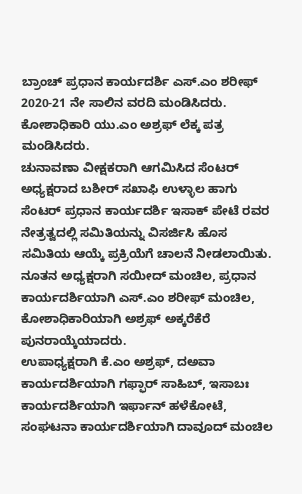ಬ್ರಾಂಚ್ ಪ್ರಧಾನ ಕಾರ್ಯದರ್ಶಿ ಎಸ್.ಎಂ ಶರೀಫ್ 2020-21 ನೇ ಸಾಲಿನ ವರದಿ ಮಂಡಿಸಿದರು. ಕೋಶಾಧಿಕಾರಿ ಯು.ಎಂ ಅಶ್ರಫ್ ಲೆಕ್ಕ ಪತ್ರ ಮಂಡಿಸಿದರು.
ಚುನಾವಣಾ ವೀಕ್ಷಕರಾಗಿ ಆಗಮಿಸಿದ ಸೆಂಟರ್ ಅಧ್ಯಕ್ಷರಾದ ಬಶೀರ್ ಸಖಾಫಿ ಉಳ್ಳಾಲ ಹಾಗು ಸೆಂಟರ್ ಪ್ರಧಾನ ಕಾರ್ಯದರ್ಶಿ ಇಸಾಕ್ ಪೇಟೆ ರವರ ನೇತ್ರತ್ವದಲ್ಲಿ ಸಮಿತಿಯನ್ನು ವಿಸರ್ಜಿಸಿ ಹೊಸ ಸಮಿತಿಯ ಆಯ್ಕೆ ಪ್ರಕ್ರಿಯೆಗೆ ಚಾಲನೆ ನೀಡಲಾಯಿತು.
ನೂತನ ಅಧ್ಯಕ್ಷರಾಗಿ ಸಯೀದ್ ಮಂಚಿಲ, ಪ್ರಧಾನ ಕಾರ್ಯದರ್ಶಿಯಾಗಿ ಎಸ್.ಎಂ ಶರೀಫ್ ಮಂಚಿಲ, ಕೋಶಾಧಿಕಾರಿಯಾಗಿ ಅಶ್ರಫ್ ಅಕ್ಕರೆಕೆರೆ ಪುನರಾಯ್ಕೆಯಾದರು.
ಉಪಾಧ್ಯಕ್ಷರಾಗಿ ಕೆ.ಎಂ ಅಶ್ರಫ್, ದಅವಾ ಕಾರ್ಯದರ್ಶಿಯಾಗಿ ಗಫ್ಫಾರ್ ಸಾಹಿಬ್, ಇಸಾಬಃ ಕಾರ್ಯದರ್ಶಿಯಾಗಿ ಇರ್ಫಾನ್ ಹಳೆಕೋಟೆ, ಸಂಘಟನಾ ಕಾರ್ಯದರ್ಶಿಯಾಗಿ ದಾವೂದ್ ಮಂಚಿಲ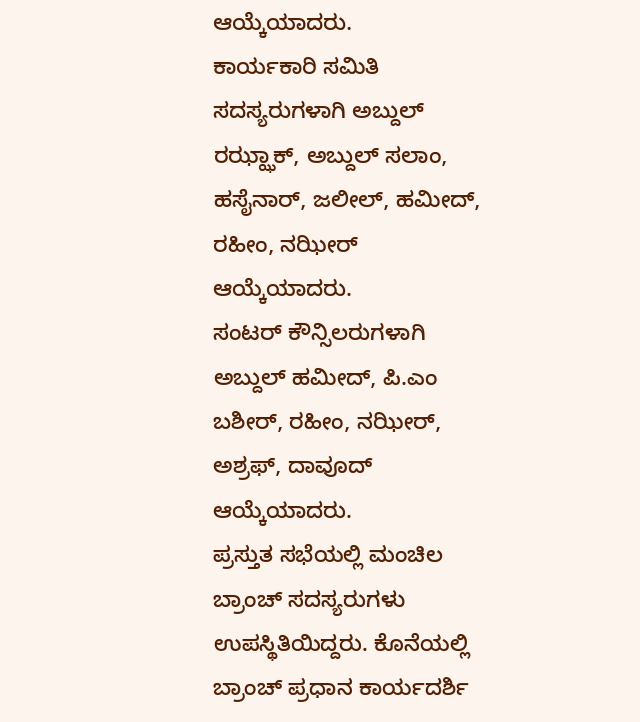ಆಯ್ಕೆಯಾದರು.
ಕಾರ್ಯಕಾರಿ ಸಮಿತಿ ಸದಸ್ಯರುಗಳಾಗಿ ಅಬ್ದುಲ್ ರಝ್ಝಾಕ್, ಅಬ್ದುಲ್ ಸಲಾಂ, ಹಸೈನಾರ್, ಜಲೀಲ್, ಹಮೀದ್, ರಹೀಂ, ನಝೀರ್ ಆಯ್ಕೆಯಾದರು.
ಸಂಟರ್ ಕೌನ್ಸಿಲರುಗಳಾಗಿ ಅಬ್ದುಲ್ ಹಮೀದ್, ಪಿ.ಎಂ ಬಶೀರ್, ರಹೀಂ, ನಝೀರ್, ಅಶ್ರಫ್, ದಾವೂದ್ ಆಯ್ಕೆಯಾದರು.
ಪ್ರಸ್ತುತ ಸಭೆಯಲ್ಲಿ ಮಂಚಿಲ ಬ್ರಾಂಚ್ ಸದಸ್ಯರುಗಳು ಉಪಸ್ಥಿತಿಯಿದ್ದರು. ಕೊನೆಯಲ್ಲಿ ಬ್ರಾಂಚ್ ಪ್ರಧಾನ ಕಾರ್ಯದರ್ಶಿ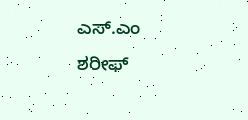ಎಸ್.ಎಂ ಶರೀಫ್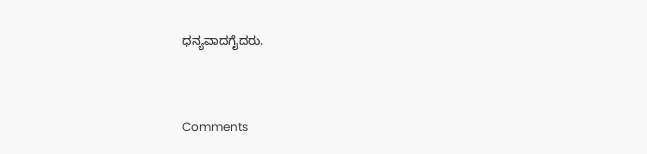ಧನ್ಯವಾದಗೈದರು.



Comments